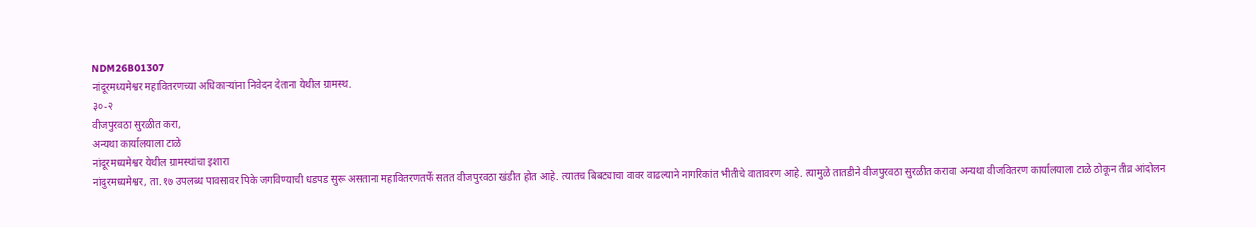NDM26B01307
नांदूरमध्यमेश्वर महावितरणच्या अधिकाऱ्यांना निवेदन देताना येथील ग्रामस्थ.
३०-२
वीजपुरवठा सुरळीत करा,
अन्यथा कार्यालयाला टाळे
नांदूरमध्यमेश्वर येथील ग्रामस्थांचा इशारा
नांदुरमध्यमेश्वर, ता.१७ उपलब्ध पावसावर पिके जगविण्याची धडपड सुरू असताना महावितरणतर्फे सतत वीजपुरवठा खंडीत होत आहे. त्यातच बिबट्याचा वावर वाढल्याने नागरिकांत भीतीचे वातावरण आहे. त्यामुळे तातडीने वीजपुरवठा सुरळीत करावा अन्यथा वीजवितरण कार्यालयाला टाळे ठोकून तीव्र आंदोलन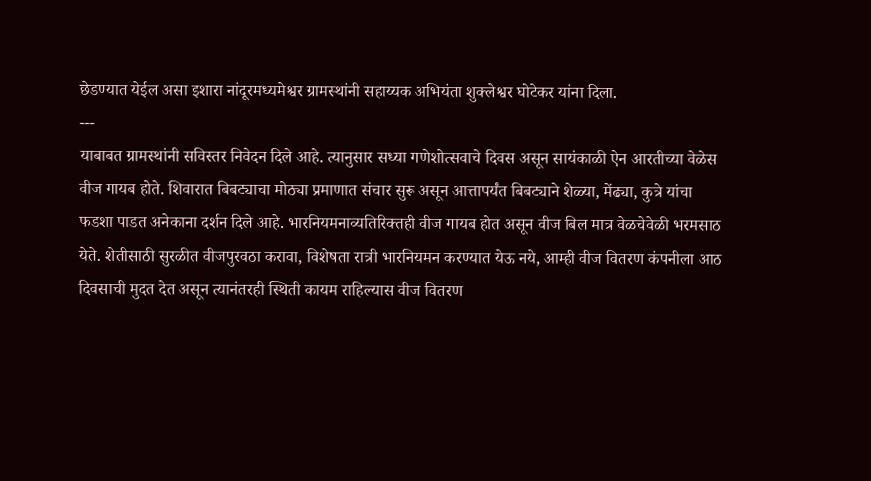छेडण्यात येईल असा इशारा नांदूरमध्यमेश्वर ग्रामस्थांनी सहाय्यक अभियंता शुक्लेश्वर घोटेकर यांना दिला.
---
याबाबत ग्रामस्थांनी सविस्तर निवेदन दिले आहे. त्यानुसार सध्या गणेशोत्सवाचे दिवस असून सायंकाळी ऐन आरतीच्या वेळेस वीज गायब होते. शिवारात बिबट्याचा मोठ्या प्रमाणात संचार सुरू असून आत्तापर्यंत बिबट्याने शेळ्या, मेंढ्या, कुत्रे यांचा फडशा पाडत अनेकाना दर्शन दिले आहे. भारनियमनाव्यतिरिक्तही वीज गायब होत असून वीज बिल मात्र वेळचेवेळी भरमसाठ येते. शेतीसाठी सुरळीत वीजपुरवठा करावा, विशेषता रात्री भारनियमन करण्यात येऊ नये, आम्ही वीज वितरण कंपनीला आठ दिवसाची मुदत देत असून त्यानंतरही स्थिती कायम राहिल्यास वीज वितरण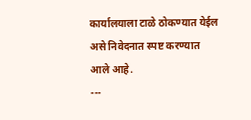कार्यालयाला टाळे ठोकण्यात येईल असे निवेदनात स्पष्ट करण्यात आले आहे.
---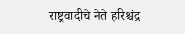राष्ट्रवादीचे नेते हरिश्चंद्र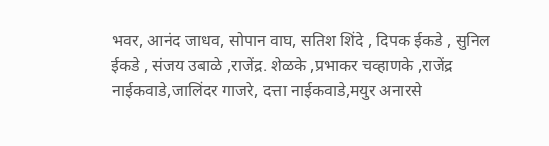भवर, आनंद जाधव, सोपान वाघ, सतिश शिंदे , दिपक ईकडे , सुनिल ईकडे , संजय उबाळे ,राजेंद्र. शेळके ,प्रभाकर चव्हाणके ,राजेंद्र नाईकवाडे,जालिंदर गाजरे, दत्ता नाईकवाडे,मयुर अनारसे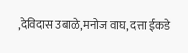,देविदास उबाळे,मनोज वाघ, दत्ता ईकडे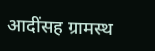आदींसह ग्रामस्थ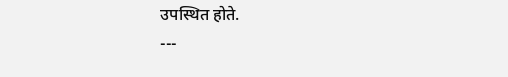उपस्थित होते.
---